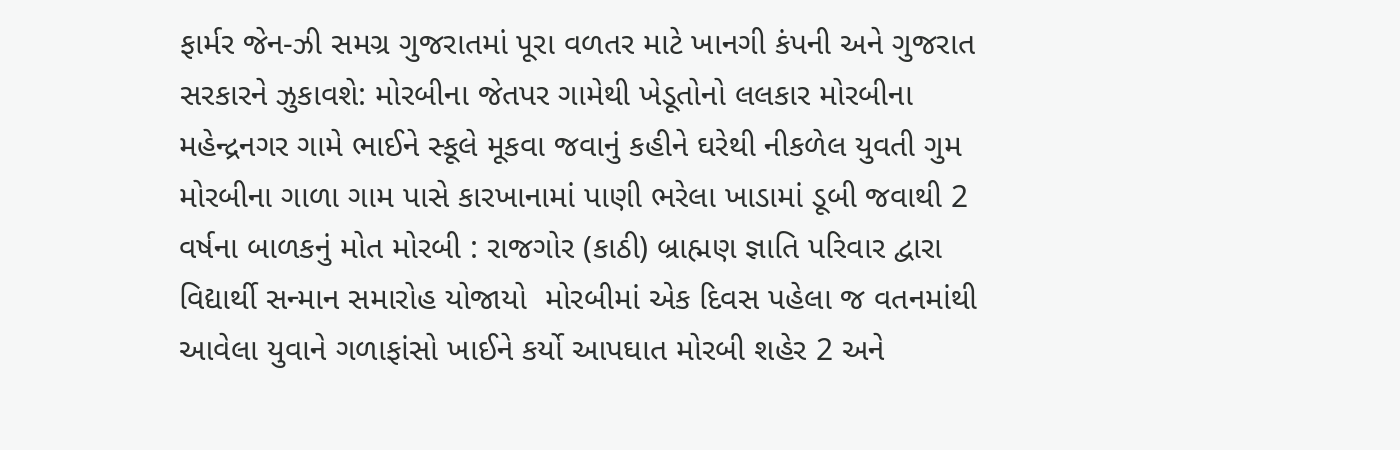ફાર્મર જેન-ઝી સમગ્ર ગુજરાતમાં પૂરા વળતર માટે ખાનગી કંપની અને ગુજરાત સરકારને ઝુકાવશે: મોરબીના જેતપર ગામેથી ખેડૂતોનો લલકાર મોરબીના મહેન્દ્રનગર ગામે ભાઈને સ્કૂલે મૂકવા જવાનું કહીને ઘરેથી નીકળેલ યુવતી ગુમ મોરબીના ગાળા ગામ પાસે કારખાનામાં પાણી ભરેલા ખાડામાં ડૂબી જવાથી 2 વર્ષના બાળકનું મોત મોરબી : રાજગોર (કાઠી) બ્રાહ્મણ જ્ઞાતિ પરિવાર દ્વારા વિદ્યાર્થી સન્માન સમારોહ યોજાયો  મોરબીમાં એક દિવસ પહેલા જ વતનમાંથી આવેલા યુવાને ગળાફાંસો ખાઈને કર્યો આપઘાત મોરબી શહેર 2 અને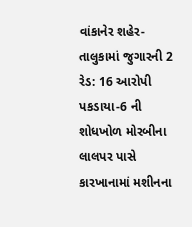વાંકાનેર શહેર-તાલુકામાં જુગારની 2 રેડ: 16 આરોપી પકડાયા-6 ની શોધખોળ મોરબીના લાલપર પાસે કારખાનામાં મશીનના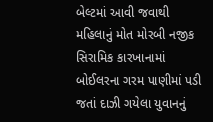બેલ્ટમાં આવી જવાથી મહિલાનું મોત મોરબી નજીક સિરામિક કારખાનામાં બોઈલરના ગરમ પાણીમાં પડી જતાં દાઝી ગયેલા યુવાનનું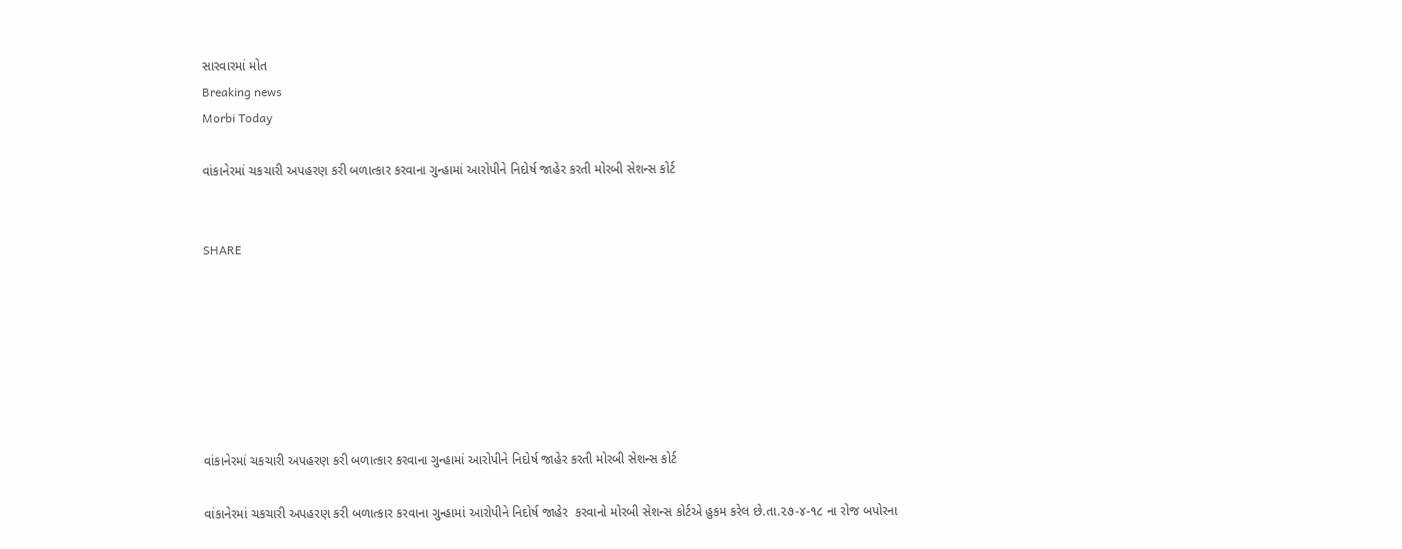સારવારમાં મોત
Breaking news
Morbi Today

વાંકાનેરમાં ચકચારી અપહરણ કરી બળાત્કાર કરવાના ગુન્હામાં આરોપીને નિદોર્ષ જાહેર કરતી મોરબી સેશન્સ કોર્ટ


SHARE







વાંકાનેરમાં ચકચારી અપહરણ કરી બળાત્કાર કરવાના ગુન્હામાં આરોપીને નિદોર્ષ જાહેર કરતી મોરબી સેશન્સ કોર્ટ

વાંકાનેરમાં ચકચારી અપહરણ કરી બળાત્કાર કરવાના ગુન્હામાં આરોપીને નિદોર્ષ જાહેર  કરવાનો મોરબી સેશન્સ કોર્ટએ હુકમ કરેલ છે.તા.૨૭-૪-૧૮ ના રોજ બપોરના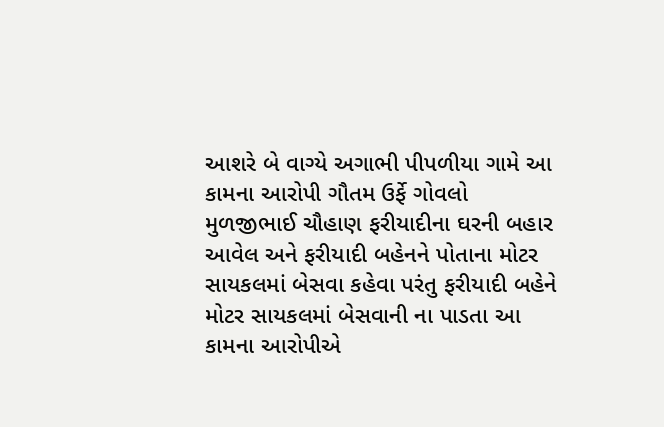આશરે બે વાગ્યે અગાભી પીપળીયા ગામે આ કામના આરોપી ગૌતમ ઉર્ફે ગોવલો મુળજીભાઈ ચૌહાણ ફરીયાદીના ઘરની બહાર આવેલ અને ફરીયાદી બહેનને પોતાના મોટર સાયકલમાં બેસવા કહેવા પરંતુ ફરીયાદી બહેને મોટર સાયકલમાં બેસવાની ના પાડતા આ કામના આરોપીએ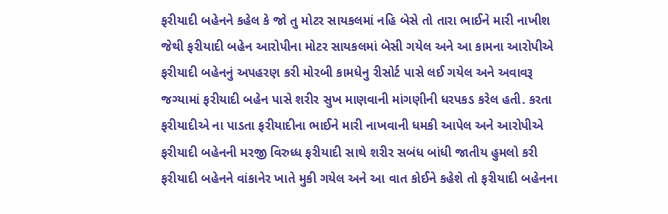ફરીયાદી બહેનને કહેલ કે જો તુ મોટર સાયકલમાં નહિ બેસે તો તારા ભાઈને મારી નાખીશ જેથી ફરીયાદી બહેન આરોપીના મોટર સાયકલમાં બેસી ગયેલ અને આ કામના આરોપીએ ફરીયાદી બહેનનું અપહરણ કરી મોરબી કામધેનુ રીસોર્ટ પાસે લઈ ગયેલ અને અવાવરૂ જગ્યામાં ફરીયાદી બહેન પાસે શરીર સુખ માણવાની માંગણીની ધરપકડ કરેલ હતી. કરતા ફરીયાદીએ ના પાડતા ફરીયાદીના ભાઈને મારી નાખવાની ધમકી આપેલ અને આરોપીએ ફરીયાદી બહેનની મરજી વિરુધ્ધ ફરીયાદી સાથે શરીર સબંધ બાંધી જાતીય હુમલો કરી ફરીયાદી બહેનને વાંકાનેર ખાતે મુકી ગયેલ અને આ વાત કોઈને કહેશે તો ફરીયાદી બહેનના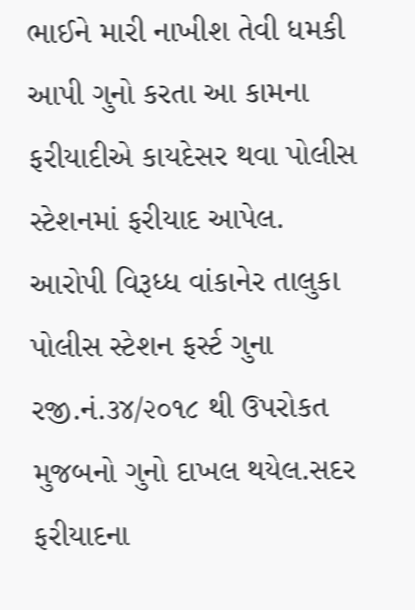ભાઈને મારી નાખીશ તેવી ધમકી આપી ગુનો કરતા આ કામના ફરીયાદીએ કાયદેસર થવા પોલીસ સ્ટેશનમાં ફરીયાદ આપેલ. આરોપી વિરૂધ્ધ વાંકાનેર તાલુકા પોલીસ સ્ટેશન ફર્સ્ટ ગુના રજી.નં.૩૪/૨૦૧૮ થી ઉપરોકત મુજબનો ગુનો દાખલ થયેલ.સદર ફરીયાદના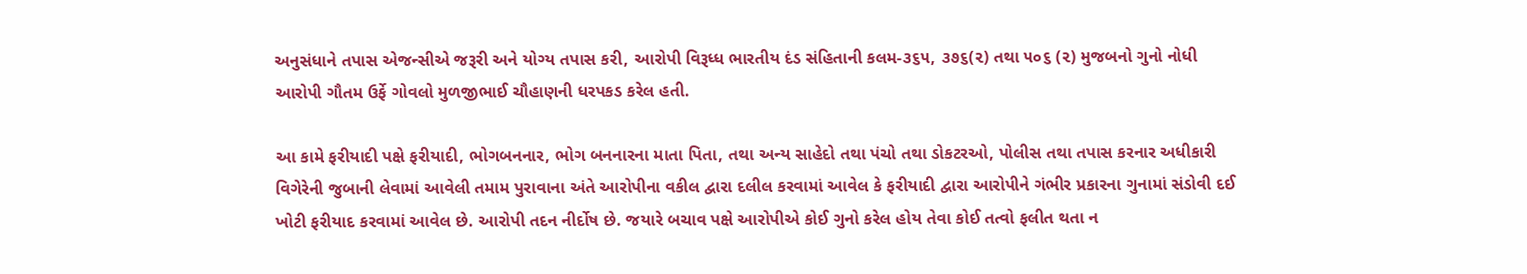અનુસંધાને તપાસ એજન્સીએ જરૂરી અને યોગ્ય તપાસ કરી, આરોપી વિરૂધ્ધ ભારતીય દંડ સંહિતાની કલમ-૩૬૫, ૩૭૬(૨) તથા ૫૦૬ (૨) મુજબનો ગુનો નોધી આરોપી ગૌતમ ઉર્ફે ગોવલો મુળજીભાઈ ચૌહાણની ધરપકડ કરેલ હતી.

આ કામે ફરીયાદી પક્ષે ફરીયાદી, ભોગબનનાર, ભોગ બનનારના માતા પિતા, તથા અન્ય સાહેદો તથા પંચો તથા ડોકટરઓ, પોલીસ તથા તપાસ કરનાર અધીકારી વિગેરેની જુબાની લેવામાં આવેલી તમામ પુરાવાના અંતે આરોપીના વકીલ દ્વારા દલીલ કરવામાં આવેલ કે ફરીયાદી દ્વારા આરોપીને ગંભીર પ્રકારના ગુનામાં સંડોવી દઈ ખોટી ફરીયાદ કરવામાં આવેલ છે. આરોપી તદન નીર્દોષ છે. જયારે બચાવ પક્ષે આરોપીએ કોઈ ગુનો કરેલ હોય તેવા કોઈ તત્વો ફલીત થતા ન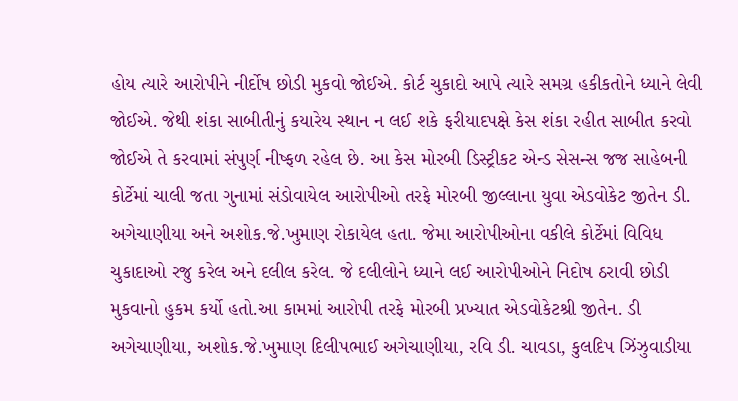હોય ત્યારે આરોપીને નીર્દોષ છોડી મુકવો જોઈએ. કોર્ટ ચુકાદો આપે ત્યારે સમગ્ર હકીકતોને ધ્યાને લેવી જોઈએ. જેથી શંકા સાબીતીનું કયારેય સ્થાન ન લઈ શકે ફરીયાદપક્ષે કેસ શંકા રહીત સાબીત કરવો જોઈએ તે કરવામાં સંપુર્ણ નીષ્ફળ રહેલ છે. આ કેસ મોરબી ડિસ્ટ્રીકટ એન્ડ સેસન્સ જજ સાહેબની કોર્ટેમાં ચાલી જતા ગુનામાં સંડોવાયેલ આરોપીઓ તરફે મોરબી જીલ્લાના યુવા એડવોકેટ જીતેન ડી. અગેચાણીયા અને અશોક.જે.ખુમાણ રોકાયેલ હતા. જેમા આરોપીઓના વકીલે કોર્ટેમાં વિવિધ ચુકાદાઓ રજુ કરેલ અને દલીલ કરેલ. જે દલીલોને ધ્યાને લઈ આરોપીઓને નિદોષ ઠરાવી છોડી મુકવાનો હુકમ કર્યો હતો.આ કામમાં આરોપી તરફે મોરબી પ્રખ્યાત એડવોકેટશ્રી જીતેન. ડી અગેચાણીયા, અશોક.જે.ખુમાણ દિલીપભાઈ અગેચાણીયા, રવિ ડી. ચાવડા, કુલદિપ ઝિંઝુવાડીયા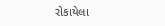રોકાયેલા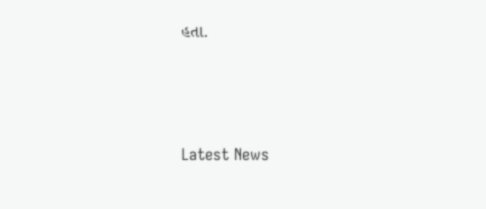હતા.






Latest News